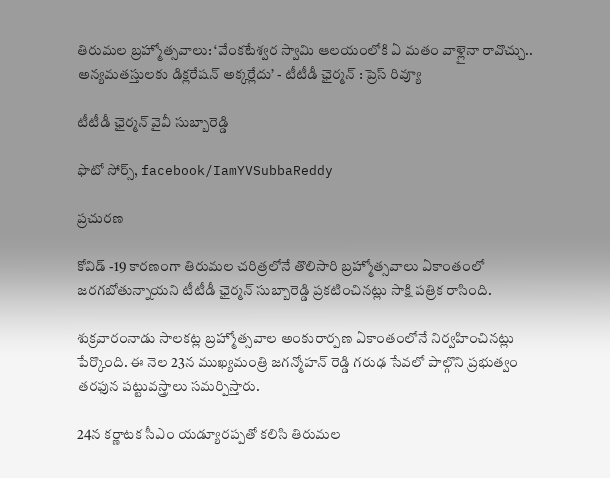తిరుమల బ్రహ్మోత్సవాలు: ‘వేంకటేశ్వర స్వామి ఆలయంలోకి ఏ మతం వాళ్లైనా రావొచ్చు.. అన్యమతస్తులకు డిక్లరేషన్‌ అక్కర్లేదు’ - టీటీడీ ఛైర్మన్ : ప్రెస్ రివ్యూ

టీటీడీ ఛైర్మన్ వైవీ సుబ్బారెడ్డి

ఫొటో సోర్స్, facebook/IamYVSubbaReddy

ప్రచురణ

కోవిడ్‌ -19 కారణంగా తిరుమల చరిత్రలోనే తొలిసారి బ్రహ్మోత్సవాలు ఏకాంతంలో జరగబోతున్నాయని టీటీడీ ఛైర్మన్ సుబ్బారెడ్డి ప్రకటించినట్లు సాక్షి పత్రిక రాసింది.

శుక్రవారంనాడు సాలకట్ల బ్రహ్మోత్సవాల అంకురార్పణ ఏకాంతంలోనే నిర్వహించినట్లు పేర్కొంది. ఈ నెల 23న ముఖ్యమంత్రి జగన్మోహన్ ‌రెడ్డి గరుఢ సేవలో పాల్గొని ప్రభుత్వం తరఫున పట్టువస్త్రాలు సమర్పిస్తారు.

24న కర్ణాటక సీఎం యడ్యూరప్పతో కలిసి తిరుమల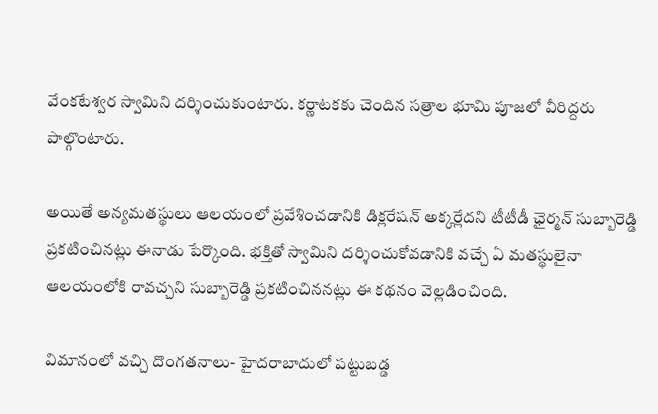వేంకటేశ్వర స్వామిని దర్శించుకుంటారు. కర్ణాటకకు చెందిన సత్రాల భూమి పూజలో వీరిద్దరు పాల్గొంటారు.

అయితే అన్యమతస్థులు ఆలయంలో ప్రవేశించడానికి డిక్లరేషన్‌ అక్కర్లేదని టీటీడీ ఛైర్మన్‌ సుబ్బారెడ్డి ప్రకటించినట్లు ఈనాడు పేర్కొంది. భక్తితో స్వామిని దర్శించుకోవడానికి వచ్చే ఏ మతస్థులైనా ఆలయంలోకి రావచ్చని సుబ్బారెడ్డి ప్రకటించిననట్లు ఈ కథనం వెల్లడించింది.

విమానంలో వచ్చి దొంగతనాలు- హైదరాబాదులో పట్టుబడ్డ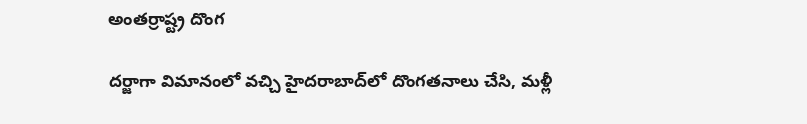అంతర్రాష్ట్ర దొంగ

దర్జాగా విమానంలో వచ్చి హైదరాబాద్‌లో దొంగతనాలు చేసి, మళ్లీ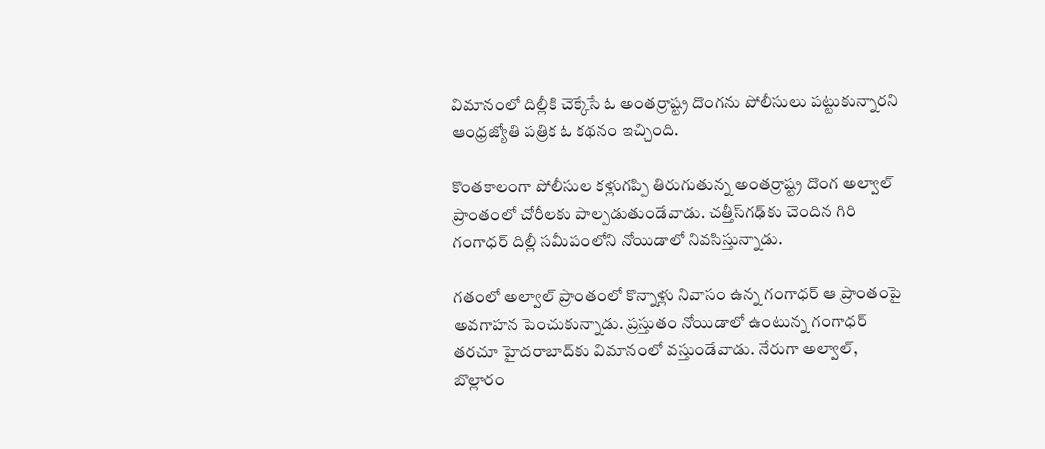విమానంలో దిల్లీకి చెక్కేసే ఓ అంతర్రాష్ట్ర దొంగను పోలీసులు పట్టుకున్నారని ఆంధ్రజ్యోతి పత్రిక ఓ కథనం ఇచ్చింది.

కొంతకాలంగా పోలీసుల కళ్లుగప్పి తిరుగుతున్న అంతర్రాష్ట్ర దొంగ అల్వాల్‌ ప్రాంతంలో చోరీలకు పాల్పడుతుండేవాడు. చత్తీస్‌గఢ్‌కు చెందిన గిరి గంగాధర్‌ దిల్లీ సమీపంలోని నోయిడాలో నివసిస్తున్నాడు.

గతంలో అల్వాల్‌ ప్రాంతంలో కొన్నాళ్లు నివాసం ఉన్న గంగాధర్‌ ఆ ప్రాంతంపై అవగాహన పెంచుకున్నాడు. ప్రస్తుతం నోయిడాలో ఉంటున్న గంగాధర్‌ తరచూ హైదరాబాద్‌కు విమానంలో వస్తుండేవాడు. నేరుగా అల్వాల్‌, బొల్లారం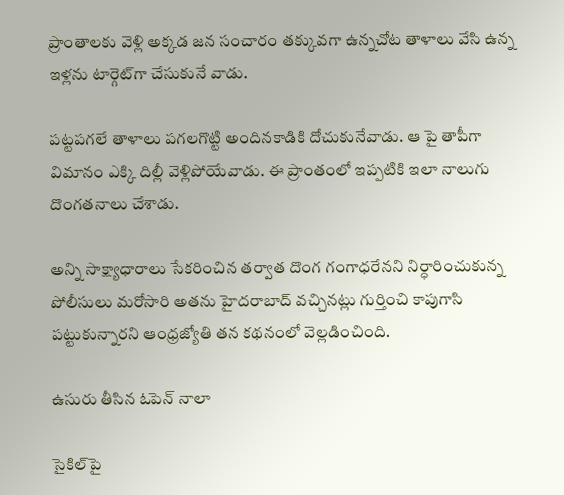ప్రాంతాలకు వెళ్లి అక్కడ జన సంచారం తక్కువగా ఉన్నచోట తాళాలు వేసి ఉన్న ఇళ్లను టార్గెట్‌గా చేసుకునే వాడు.

పట్టపగలే తాళాలు పగలగొట్టి అందినకాడికి దోచుకునేవాడు. ఆ పై తాపీగా విమానం ఎక్కి దిల్లీ వెళ్లిపోయేవాడు. ఈ ప్రాంతంలో ఇప్పటికి ఇలా నాలుగు దొంగతనాలు చేశాడు.

అన్ని సాక్ష్యాధారాలు సేకరించిన తర్వాత దొంగ గంగాధరేనని నిర్ధారించుకున్న పోలీసులు మరోసారి అతను హైదరాబాద్‌ వచ్చినట్లు గుర్తించి కాపుగాసి పట్టుకున్నారని ఆంధ్రజ్యోతి తన కథనంలో వెల్లడించింది.

ఉసురు తీసిన ఓపెన్‌ నాలా

సైకిల్‌పై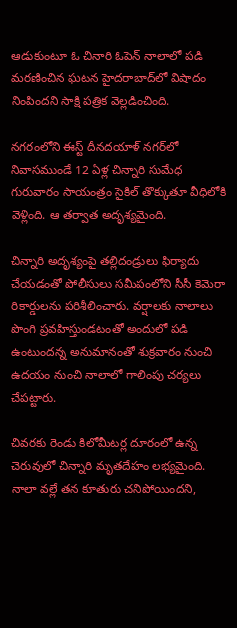ఆడుకుంటూ ఓ చినారి ఓపెన్‌ నాలాలో పడి మరణించిన ఘటన హైదరాబాద్‌లో విషాదం నింపిందని సాక్షి పత్రిక వెల్లడించింది.

నగరంలోని ఈస్ట్‌ దీనదయాళ్‌ నగర్‌లో నివాసముండే 12 ఏళ్ల చిన్నారి సుమేధ గురువారం సాయంత్రం సైకిల్‌ తొక్కుతూ వీధిలోకి వెళ్లింది. ఆ తర్వాత అదృశ్యమైంది.

చిన్నారి అదృశ్యంపై తల్లిదండ్రులు ఫిర్యాదు చేయడంతో పోలీసులు సమీపంలోని సీసీ కెమెరా రికార్డులను పరిశీలించారు. వర్షాలకు నాలాలు పొంగి ప్రవహిస్తుండటంతో అందులో పడి ఉంటుందన్న అనుమానంతో శుక్రవారం నుంచి ఉదయం నుంచి నాలాలో గాలింపు చర్యలు చేపట్టారు.

చివరకు రెండు కిలోమీటర్ల దూరంలో ఉన్న చెరువులో చిన్నారి మృతదేహం లభ్యమైంది. నాలా వల్లే తన కూతురు చనిపోయిందని,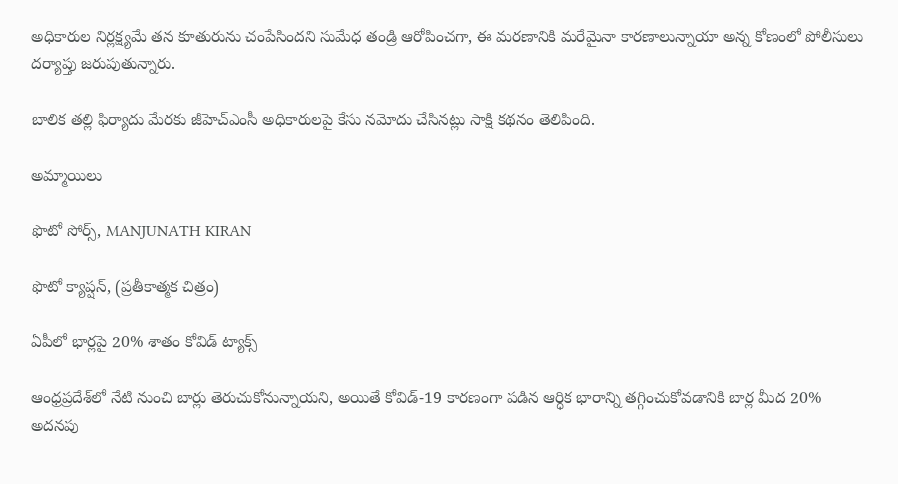అధికారుల నిర్లక్ష్యమే తన కూతురును చంపేసిందని సుమేధ తండ్రి ఆరోపించగా, ఈ మరణానికి మరేమైనా కారణాలున్నాయా అన్న కోణంలో పోలీసులు దర్యాప్తు జరుపుతున్నారు.

బాలిక తల్లి ఫిర్యాదు మేరకు జీహెచ్‌ఎంసీ అధికారులపై కేసు నమోదు చేసినట్లు సాక్షి కథనం తెలిపింది.

అమ్మాయిలు

ఫొటో సోర్స్, MANJUNATH KIRAN

ఫొటో క్యాప్షన్, (ప్రతీకాత్మక చిత్రం)

ఏపీలో భార్లపై 20% శాతం కోవిడ్‌ ట్యాక్స్‌

ఆంధ్రప్రదేశ్‌లో నేటి నుంచి బార్లు తెరుచుకోనున్నాయని, అయితే కోవిడ్‌-19 కారణంగా పడిన ఆర్ధిక భారాన్ని తగ్గించుకోవడానికి బార్ల మీద 20% అదనపు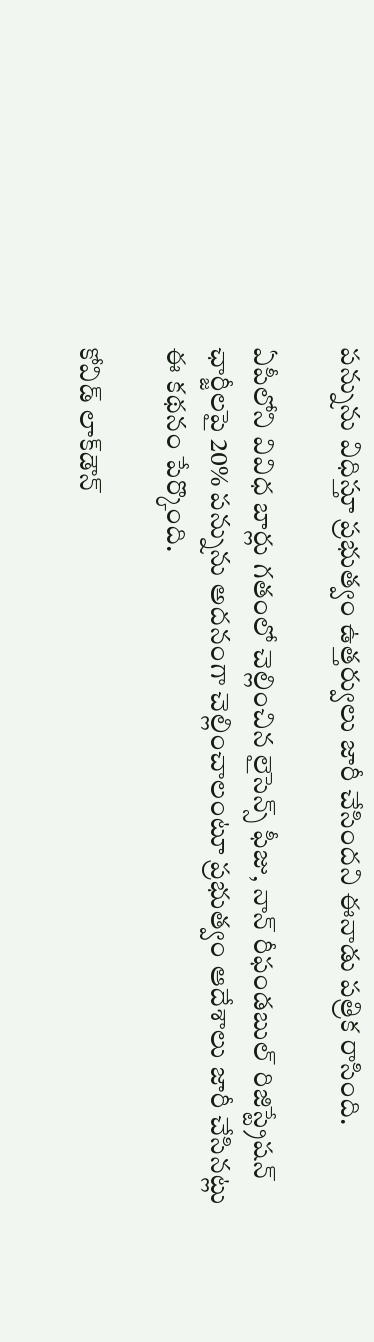పన్నును విధిస్తూ ప్రభుత్వం ఉత్తర్వులు జారీ చేసిందని ఈనాడు పత్రిక రాసింది.

ఏపీలోని వివిధ బార్లు గతంలో చెల్లించిన లైసెన్స్‌ ఫీజు, నాన్‌ రీఫండబుల్‌ రిజిస్ట్రేషన్‌ ఛార్జీలపై 20% పన్నును అదనంగా చెల్లించాలంటూ ప్రభుత్వం ఆదేశాలు జారీ చేసినట్లు ఈ కథనం పేర్కొంది.

కోవిడ్‌ లాక్‌డౌన్‌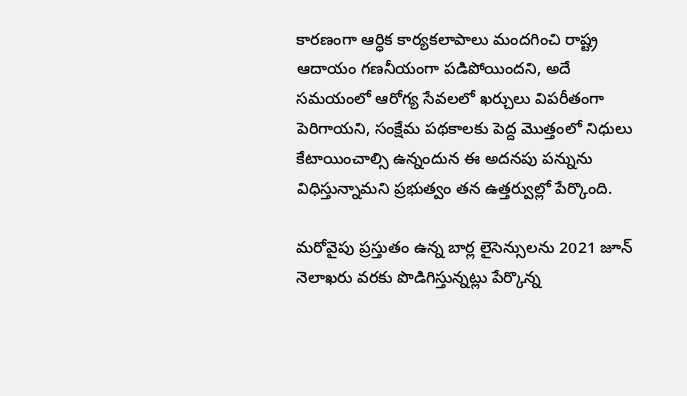కారణంగా ఆర్ధిక కార్యకలాపాలు మందగించి రాష్ట్ర ఆదాయం గణనీయంగా పడిపోయిందని, అదే సమయంలో ఆరోగ్య సేవలలో ఖర్చులు విపరీతంగా పెరిగాయని, సంక్షేమ పథకాలకు పెద్ద మొత్తంలో నిధులు కేటాయించాల్సి ఉన్నందున ఈ అదనపు పన్నును విధిస్తున్నామని ప్రభుత్వం తన ఉత్తర్వుల్లో పేర్కొంది.

మరోవైపు ప్రస్తుతం ఉన్న బార్ల లైసెన్సులను 2021 జూన్‌ నెలాఖరు వరకు పొడిగిస్తున్నట్లు పేర్కొన్న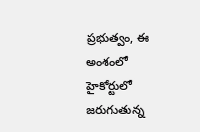ప్రభుత్వం, ఈ అంశంలో హైకోర్టులో జరుగుతున్న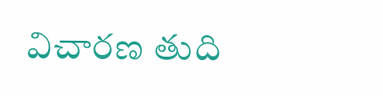విచారణ తుది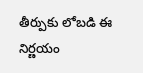తీర్పుకు లోబడి ఈ నిర్ణయం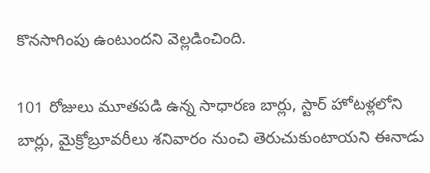కొనసాగింపు ఉంటుందని వెల్లడించింది.

101 రోజులు మూతపడి ఉన్న సాధారణ బార్లు, స్టార్ ‌హోటళ్లలోని బార్లు, మైక్రోబ్రూవరీలు శనివారం నుంచి తెరుచుకుంటాయని ఈనాడు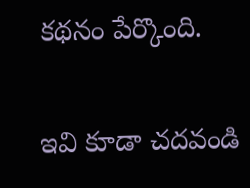కథనం పేర్కొంది.

ఇవి కూడా చదవండి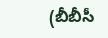(బీబీసీ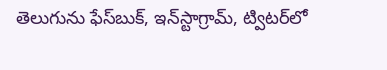తెలుగును ఫేస్‌బుక్, ఇన్‌స్టాగ్రామ్‌, ట్విటర్‌లో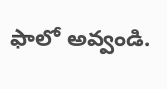ఫాలో అవ్వండి.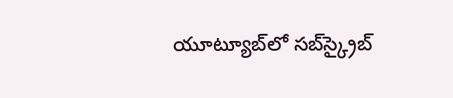యూట్యూబ్‌లో సబ్‌స్క్రైబ్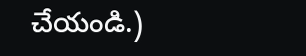చేయండి.)